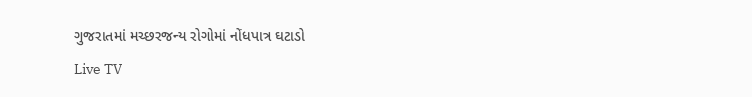ગુજરાતમાં મચ્છરજન્ય રોગોમાં નોંધપાત્ર ઘટાડો
Live TV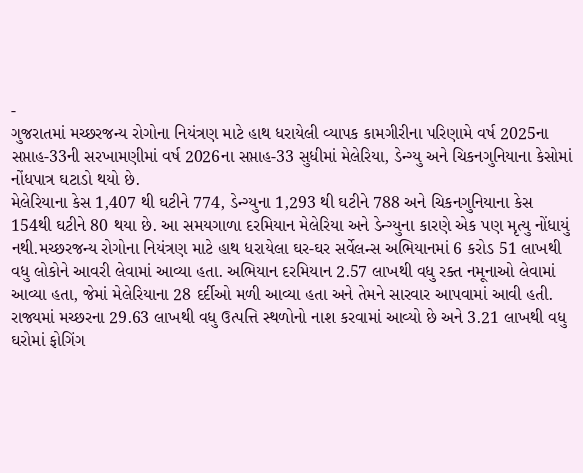-
ગુજરાતમાં મચ્છરજન્ય રોગોના નિયંત્રણ માટે હાથ ધરાયેલી વ્યાપક કામગીરીના પરિણામે વર્ષ 2025ના સપ્તાહ-33ની સરખામણીમાં વર્ષ 2026ના સપ્તાહ-33 સુધીમાં મેલેરિયા, ડેન્ગ્યુ અને ચિકનગુનિયાના કેસોમાં નોંધપાત્ર ઘટાડો થયો છે.
મેલેરિયાના કેસ 1,407 થી ઘટીને 774, ડેન્ગ્યુના 1,293 થી ઘટીને 788 અને ચિકનગુનિયાના કેસ 154થી ઘટીને 80 થયા છે. આ સમયગાળા દરમિયાન મેલેરિયા અને ડેન્ગ્યુના કારણે એક પણ મૃત્યુ નોંધાયું નથી.મચ્છરજન્ય રોગોના નિયંત્રણ માટે હાથ ધરાયેલા ઘર-ઘર સર્વેલન્સ અભિયાનમાં 6 કરોડ 51 લાખથી વધુ લોકોને આવરી લેવામાં આવ્યા હતા. અભિયાન દરમિયાન 2.57 લાખથી વધુ રક્ત નમૂનાઓ લેવામાં આવ્યા હતા, જેમાં મેલેરિયાના 28 દર્દીઓ મળી આવ્યા હતા અને તેમને સારવાર આપવામાં આવી હતી.
રાજ્યમાં મચ્છરના 29.63 લાખથી વધુ ઉત્પત્તિ સ્થળોનો નાશ કરવામાં આવ્યો છે અને 3.21 લાખથી વધુ ઘરોમાં ફોગિંગ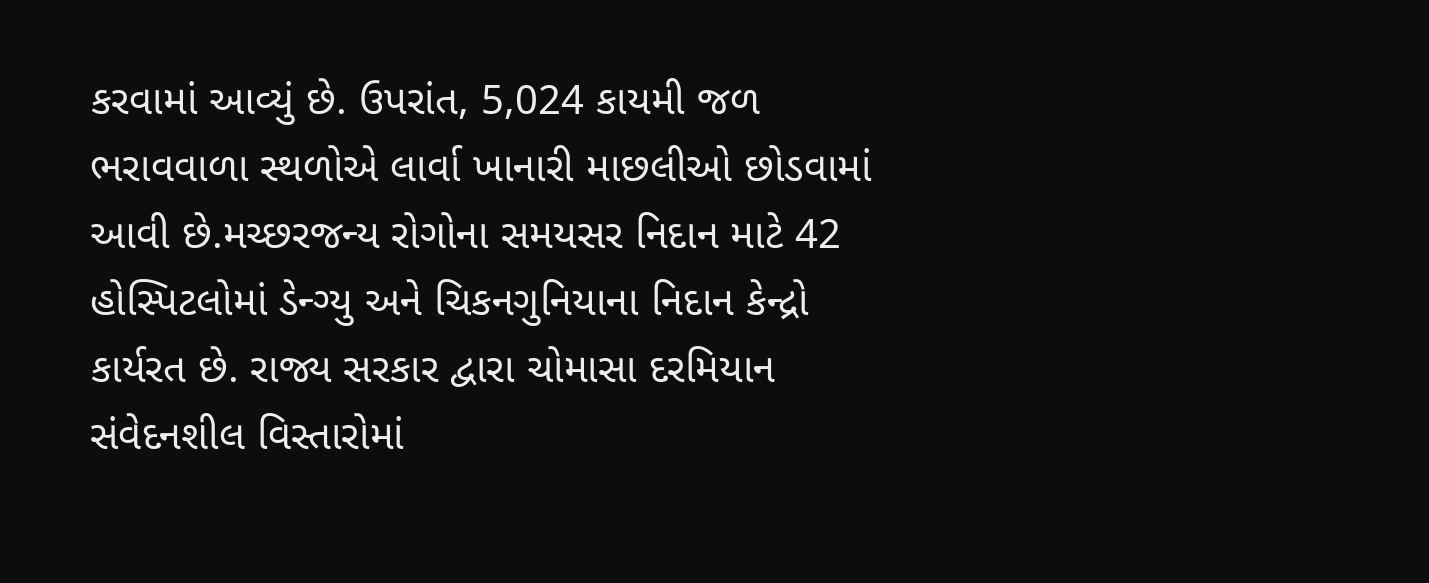કરવામાં આવ્યું છે. ઉપરાંત, 5,024 કાયમી જળ ભરાવવાળા સ્થળોએ લાર્વા ખાનારી માછલીઓ છોડવામાં આવી છે.મચ્છરજન્ય રોગોના સમયસર નિદાન માટે 42 હોસ્પિટલોમાં ડેન્ગ્યુ અને ચિકનગુનિયાના નિદાન કેન્દ્રો કાર્યરત છે. રાજ્ય સરકાર દ્વારા ચોમાસા દરમિયાન સંવેદનશીલ વિસ્તારોમાં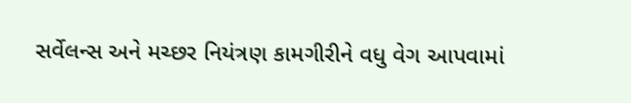સર્વેલન્સ અને મચ્છર નિયંત્રણ કામગીરીને વધુ વેગ આપવામાં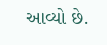આવ્યો છે.